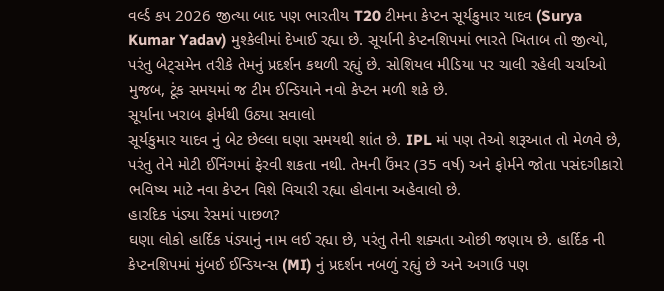વર્લ્ડ કપ 2026 જીત્યા બાદ પણ ભારતીય T20 ટીમના કેપ્ટન સૂર્યકુમાર યાદવ (Surya Kumar Yadav) મુશ્કેલીમાં દેખાઈ રહ્યા છે. સૂર્યાની કેપ્ટનશિપમાં ભારતે ખિતાબ તો જીત્યો, પરંતુ બેટ્સમેન તરીકે તેમનું પ્રદર્શન કથળી રહ્યું છે. સોશિયલ મીડિયા પર ચાલી રહેલી ચર્ચાઓ મુજબ, ટૂંક સમયમાં જ ટીમ ઈન્ડિયાને નવો કેપ્ટન મળી શકે છે.
સૂર્યાના ખરાબ ફોર્મથી ઉઠ્યા સવાલો
સૂર્યકુમાર યાદવ નું બેટ છેલ્લા ઘણા સમયથી શાંત છે. IPL માં પણ તેઓ શરૂઆત તો મેળવે છે, પરંતુ તેને મોટી ઈનિંગમાં ફેરવી શકતા નથી. તેમની ઉંમર (35 વર્ષ) અને ફોર્મને જોતા પસંદગીકારો ભવિષ્ય માટે નવા કેપ્ટન વિશે વિચારી રહ્યા હોવાના અહેવાલો છે.
હારદિક પંડ્યા રેસમાં પાછળ?
ઘણા લોકો હાર્દિક પંડ્યાનું નામ લઈ રહ્યા છે, પરંતુ તેની શક્યતા ઓછી જણાય છે. હાર્દિક ની કેપ્ટનશિપમાં મુંબઈ ઈન્ડિયન્સ (MI) નું પ્રદર્શન નબળું રહ્યું છે અને અગાઉ પણ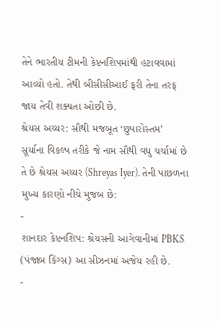તેને ભારતીય ટીમની કેપ્ટનશિપમાંથી હટાવવામાં આવ્યો હતો. તેથી બીસીસીઆઈ ફરી તેના તરફ જાય તેવી શક્યતા ઓછી છે.
શ્રેયસ અય્યર: સૌથી મજબૂત ‘છુપારોસ્તમ’
સૂર્યાના વિકલ્પ તરીકે જે નામ સૌથી વધુ ચર્ચામાં છે તે છે શ્રેયસ અય્યર (Shreyas Iyer). તેની પાછળના મુખ્ય કારણો નીચે મુજબ છે:
-
શાનદાર કેપ્ટનશિપ: શ્રેયસની આગેવાનીમાં PBKS (પંજાબ કિંગ્સ) આ સીઝનમાં અજેય રહી છે.
-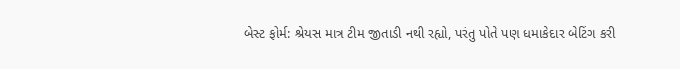બેસ્ટ ફોર્મ: શ્રેયસ માત્ર ટીમ જીતાડી નથી રહ્યો, પરંતુ પોતે પણ ધમાકેદાર બેટિંગ કરી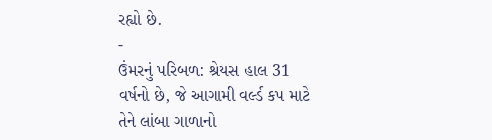રહ્યો છે.
-
ઉંમરનું પરિબળ: શ્રેયસ હાલ 31 વર્ષનો છે, જે આગામી વર્લ્ડ કપ માટે તેને લાંબા ગાળાનો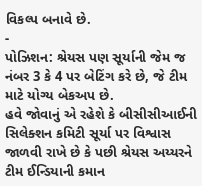વિકલ્પ બનાવે છે.
-
પોઝિશન: શ્રેયસ પણ સૂર્યાની જેમ જ નંબર 3 કે 4 પર બેટિંગ કરે છે, જે ટીમ માટે યોગ્ય બેકઅપ છે.
હવે જોવાનું એ રહેશે કે બીસીસીઆઈની સિલેક્શન કમિટી સૂર્યા પર વિશ્વાસ જાળવી રાખે છે કે પછી શ્રેયસ અય્યરને ટીમ ઈન્ડિયાની કમાન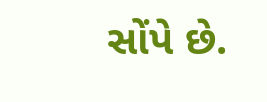સોંપે છે.